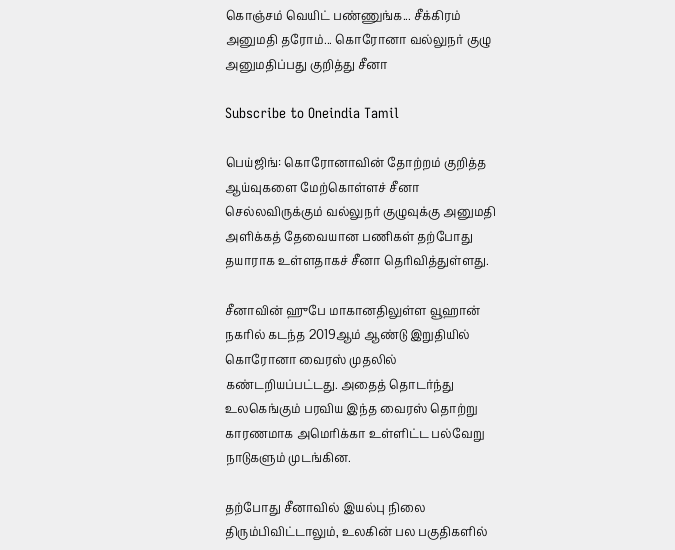கொஞ்சம் வெயிட் பண்ணுங்க... சீக்கிரம் அனுமதி தரோம்... கொரோனா வல்லுநர் குழு அனுமதிப்பது குறித்து சீனா

Subscribe to Oneindia Tamil

பெய்ஜிங்: கொரோனாவின் தோற்றம் குறித்த ஆய்வுகளை மேற்கொள்ளச் சீனா செல்லவிருக்கும் வல்லுநர் குழுவுக்கு அனுமதி அளிக்கத் தேவையான பணிகள் தற்போது தயாராக உள்ளதாகச் சீனா தெரிவித்துள்ளது.

சீனாவின் ஹுபே மாகானதிலுள்ள வூஹான் நகரில் கடந்த 2019ஆம் ஆண்டு இறுதியில் கொரோனா வைரஸ் முதலில் கண்டறியப்பட்டது. அதைத் தொடர்ந்து உலகெங்கும் பரவிய இந்த வைரஸ் தொற்று காரணமாக அமெரிக்கா உள்ளிட்ட பல்வேறு நாடுகளும் முடங்கின.

தற்போது சீனாவில் இயல்பு நிலை திரும்பிவிட்டாலும், உலகின் பல பகுதிகளில்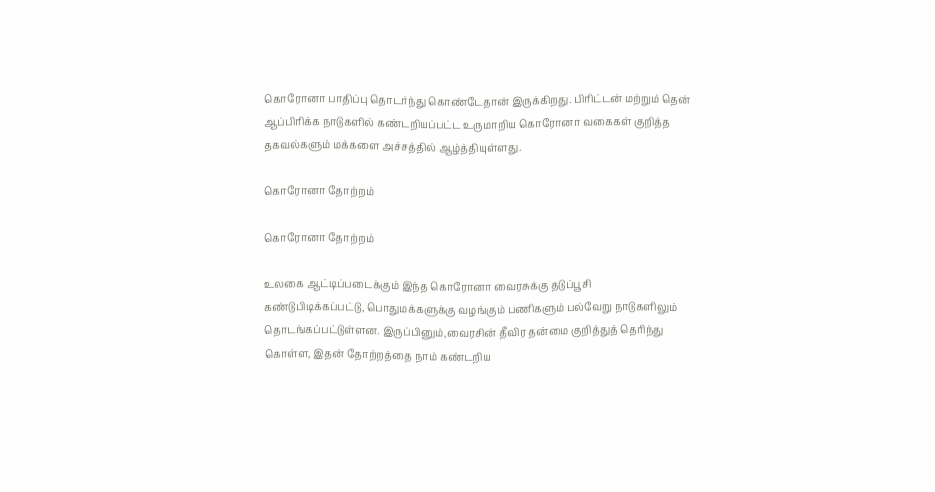கொரோனா பாதிப்பு தொடர்ந்து கொண்டேதான் இருக்கிறது. பிரிட்டன் மற்றும் தென் ஆப்பிரிக்க நாடுகளில் கண்டறியப்பட்ட உருமாறிய கொரோனா வகைகள் குறித்த தகவல்களும் மக்களை அச்சத்தில் ஆழ்த்தியுள்ளது.

கொரோனா தோற்றம்

கொரோனா தோற்றம்

உலகை ஆட்டிப்படைக்கும் இந்த கொரோனா வைரசுக்கு தடுப்பூசி கண்டுபிடிக்கப்பட்டு, பொதுமக்களுக்கு வழங்கும் பணிகளும் பல்வேறு நாடுகளிலும் தொடங்கப்பட்டுள்ளன. இருப்பினும்,வைரசின் தீவிர தன்மை குறித்துத் தெரிந்து கொள்ள, இதன் தோற்றத்தை நாம் கண்டறிய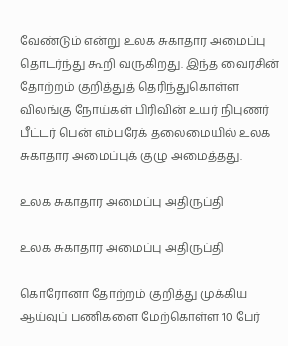வேண்டும் என்று உலக சுகாதார அமைப்பு தொடர்ந்து கூறி வருகிறது. இந்த வைரசின் தோற்றம் குறித்துத் தெரிந்துகொள்ள விலங்கு நோய்கள் பிரிவின் உயர் நிபுணர் பீட்டர் பென் எம்பரேக் தலைமையில் உலக சுகாதார அமைப்புக் குழு அமைத்தது.

உலக சுகாதார அமைப்பு அதிருப்தி

உலக சுகாதார அமைப்பு அதிருப்தி

கொரோனா தோற்றம் குறித்து முக்கிய ஆய்வுப் பணிகளை மேற்கொள்ள 10 பேர்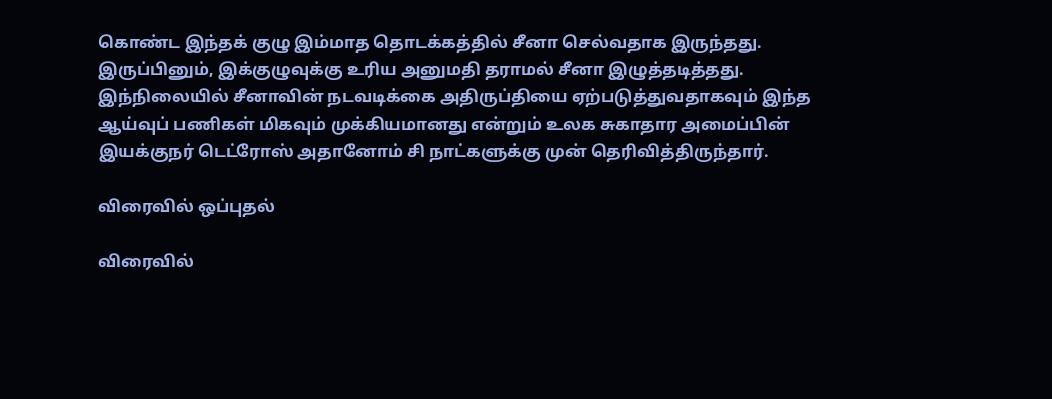கொண்ட இந்தக் குழு இம்மாத தொடக்கத்தில் சீனா செல்வதாக இருந்தது. இருப்பினும், இக்குழுவுக்கு உரிய அனுமதி தராமல் சீனா இழுத்தடித்தது. இந்நிலையில் சீனாவின் நடவடிக்கை அதிருப்தியை ஏற்படுத்துவதாகவும் இந்த ஆய்வுப் பணிகள் மிகவும் முக்கியமானது என்றும் உலக சுகாதார அமைப்பின் இயக்குநர் டெட்ரோஸ் அதானோம் சி நாட்களுக்கு முன் தெரிவித்திருந்தார்.

விரைவில் ஒப்புதல்

விரைவில்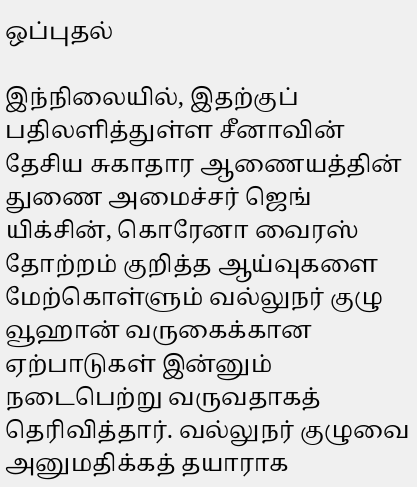ஒப்புதல்

இந்நிலையில், இதற்குப் பதிலளித்துள்ள சீனாவின் தேசிய சுகாதார ஆணையத்தின் துணை அமைச்சர் ஜெங் யிக்சின், கொரேனா வைரஸ் தோற்றம் குறித்த ஆய்வுகளை மேற்கொள்ளும் வல்லுநர் குழு வூஹான் வருகைக்கான ஏற்பாடுகள் இன்னும் நடைபெற்று வருவதாகத் தெரிவித்தார். வல்லுநர் குழுவை அனுமதிக்கத் தயாராக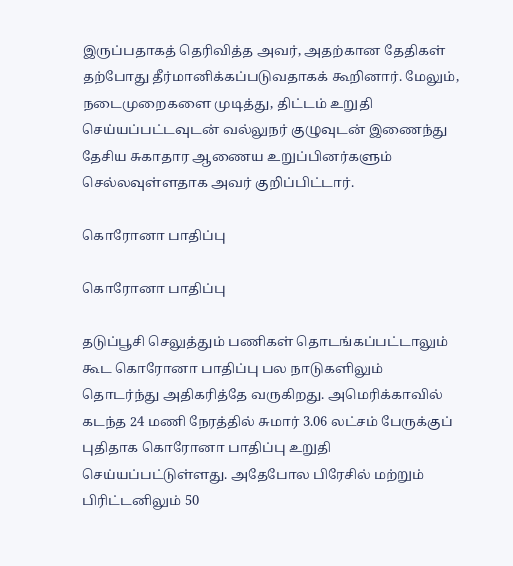இருப்பதாகத் தெரிவித்த அவர், அதற்கான தேதிகள் தற்போது தீர்மானிக்கப்படுவதாகக் கூறினார். மேலும், நடைமுறைகளை முடித்து, திட்டம் உறுதி செய்யப்பட்டவுடன் வல்லுநர் குழுவுடன் இணைந்து தேசிய சுகாதார ஆணைய உறுப்பினர்களும் செல்லவுள்ளதாக அவர் குறிப்பிட்டார்.

கொரோனா பாதிப்பு

கொரோனா பாதிப்பு

தடுப்பூசி செலுத்தும் பணிகள் தொடங்கப்பட்டாலும் கூட கொரோனா பாதிப்பு பல நாடுகளிலும் தொடர்ந்து அதிகரித்தே வருகிறது. அமெரிக்காவில் கடந்த 24 மணி நேரத்தில் சுமார் 3.06 லட்சம் பேருக்குப் புதிதாக கொரோனா பாதிப்பு உறுதி செய்யப்பட்டுள்ளது. அதேபோல பிரேசில் மற்றும் பிரிட்டனிலும் 50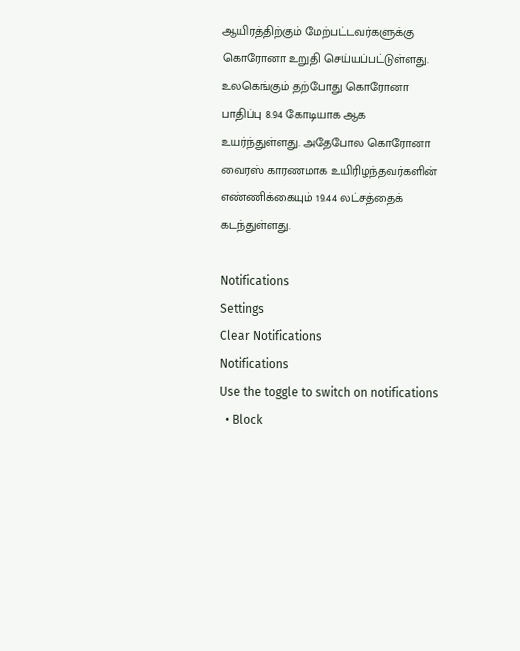ஆயிரத்திற்கும் மேற்பட்டவர்களுக்கு கொரோனா உறுதி செய்யப்பட்டுள்ளது. உலகெங்கும் தற்போது கொரோனா பாதிப்பு 8.94 கோடியாக ஆக உயர்ந்துள்ளது. அதேபோல கொரோனா வைரஸ் காரணமாக உயிரிழந்தவர்களின் எண்ணிக்கையும் 19.44 லட்சத்தைக் கடந்துள்ளது.

Notifications
Settings
Clear Notifications
Notifications
Use the toggle to switch on notifications
  • Block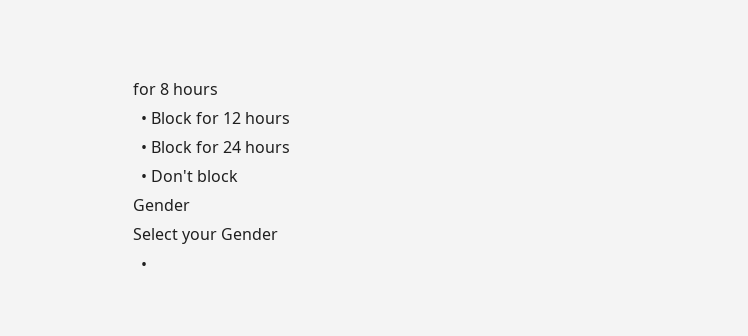for 8 hours
  • Block for 12 hours
  • Block for 24 hours
  • Don't block
Gender
Select your Gender
  •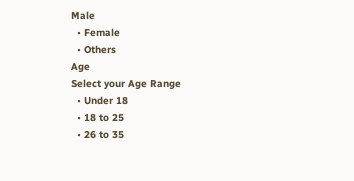Male
  • Female
  • Others
Age
Select your Age Range
  • Under 18
  • 18 to 25
  • 26 to 35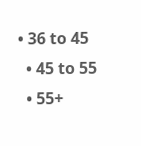• 36 to 45
  • 45 to 55
  • 55+